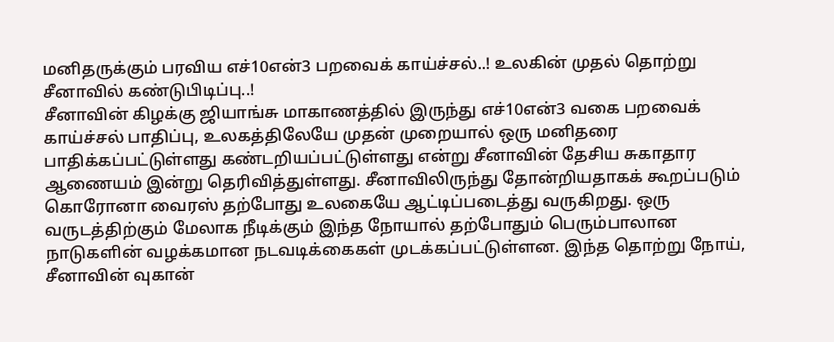மனிதருக்கும் பரவிய எச்10என்3 பறவைக் காய்ச்சல்..! உலகின் முதல் தொற்று சீனாவில் கண்டுபிடிப்பு..!
சீனாவின் கிழக்கு ஜியாங்சு மாகாணத்தில் இருந்து எச்10என்3 வகை பறவைக் காய்ச்சல் பாதிப்பு, உலகத்திலேயே முதன் முறையால் ஒரு மனிதரை பாதிக்கப்பட்டுள்ளது கண்டறியப்பட்டுள்ளது என்று சீனாவின் தேசிய சுகாதார ஆணையம் இன்று தெரிவித்துள்ளது. சீனாவிலிருந்து தோன்றியதாகக் கூறப்படும் கொரோனா வைரஸ் தற்போது உலகையே ஆட்டிப்படைத்து வருகிறது. ஒரு வருடத்திற்கும் மேலாக நீடிக்கும் இந்த நோயால் தற்போதும் பெரும்பாலான நாடுகளின் வழக்கமான நடவடிக்கைகள் முடக்கப்பட்டுள்ளன. இந்த தொற்று நோய், சீனாவின் வுகான்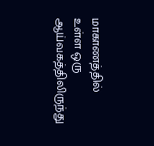மாகாணத்தில் உள்ள ஒரு ஆய்வகத்திலிருந்து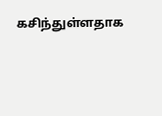கசிந்துள்ளதாக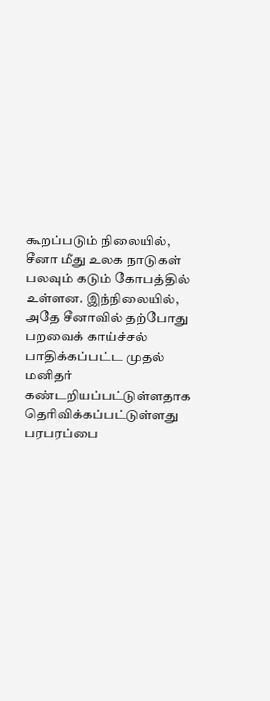கூறப்படும் நிலையில், சீனா மீது உலக நாடுகள் பலவும் கடும் கோபத்தில் உள்ளன. இந்நிலையில், அதே சீனாவில் தற்போது பறவைக் காய்ச்சல் பாதிக்கப்பட்ட முதல் மனிதர் கண்டறியப்பட்டுள்ளதாக தெரிவிக்கப்பட்டுள்ளது பரபரப்பை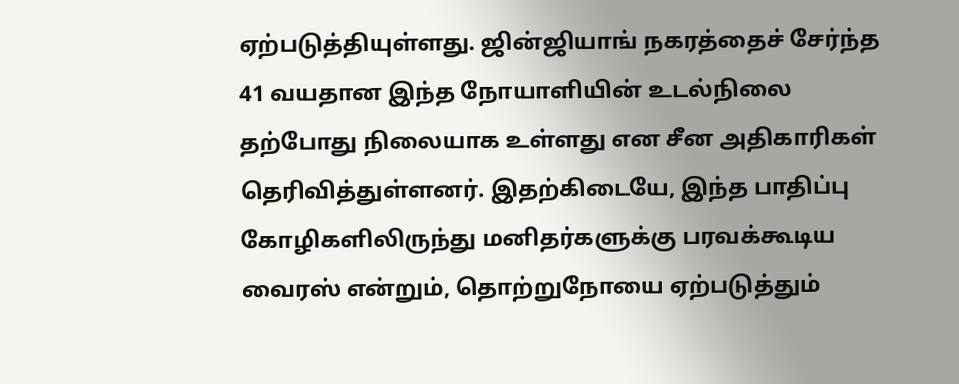ஏற்படுத்தியுள்ளது. ஜின்ஜியாங் நகரத்தைச் சேர்ந்த 41 வயதான இந்த நோயாளியின் உடல்நிலை தற்போது நிலையாக உள்ளது என சீன அதிகாரிகள் தெரிவித்துள்ளனர். இதற்கிடையே, இந்த பாதிப்பு கோழிகளிலிருந்து மனிதர்களுக்கு பரவக்கூடிய வைரஸ் என்றும், தொற்றுநோயை ஏற்படுத்தும்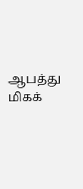ஆபத்து மிகக்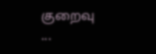குறைவு ...